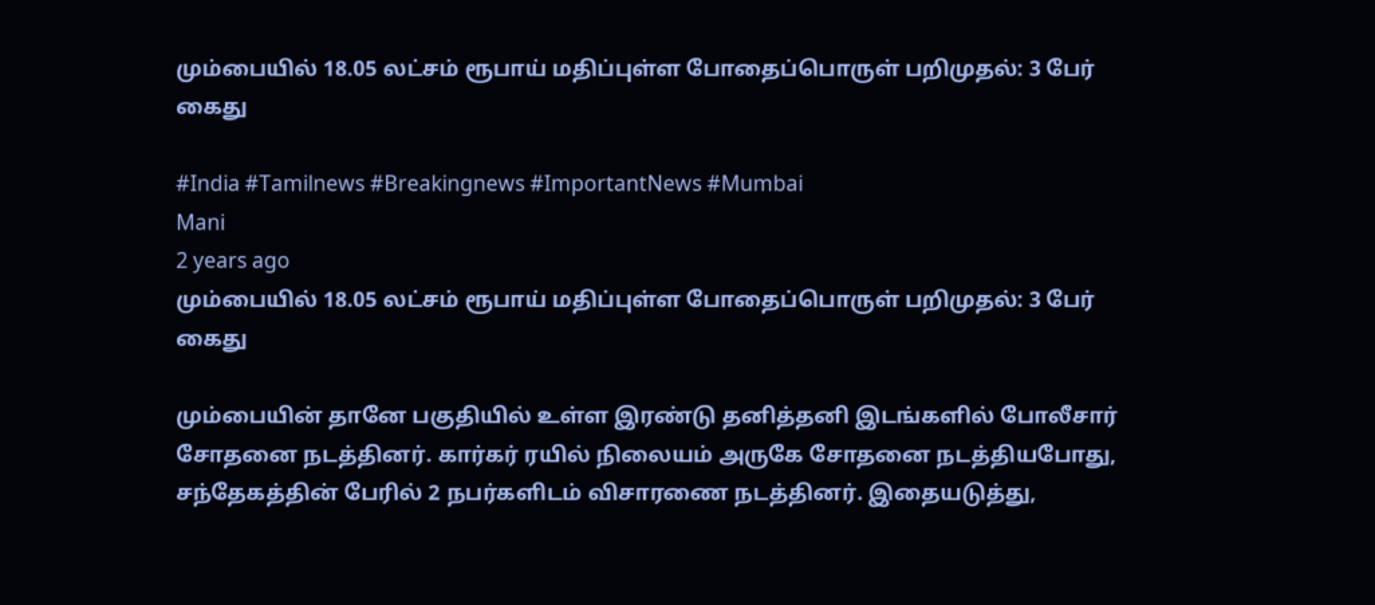மும்பையில் 18.05 லட்சம் ரூபாய் மதிப்புள்ள போதைப்பொருள் பறிமுதல்: 3 பேர் கைது

#India #Tamilnews #Breakingnews #ImportantNews #Mumbai
Mani
2 years ago
மும்பையில் 18.05 லட்சம் ரூபாய் மதிப்புள்ள போதைப்பொருள் பறிமுதல்: 3 பேர் கைது

மும்பையின் தானே பகுதியில் உள்ள இரண்டு தனித்தனி இடங்களில் போலீசார் சோதனை நடத்தினர். கார்கர் ரயில் நிலையம் அருகே சோதனை நடத்தியபோது, சந்தேகத்தின் பேரில் 2 நபர்களிடம் விசாரணை நடத்தினர். இதையடுத்து,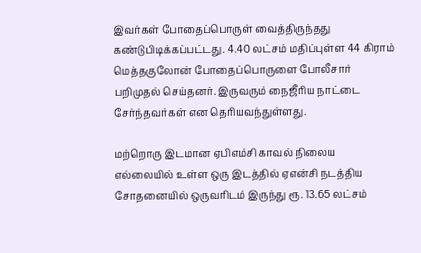இவர்கள் போதைப்பொருள் வைத்திருந்தது கண்டுபிடிக்கப்பட்டது. 4.40 லட்சம் மதிப்புள்ள 44 கிராம் மெத்தகுலோன் போதைப்பொருளை போலீசார் பறிமுதல் செய்தனர். இருவரும் நைஜீரிய நாட்டை சேர்ந்தவர்கள் என தெரியவந்துள்ளது.

மற்றொரு இடமான ஏபிஎம்சி காவல் நிலைய எல்லையில் உள்ள ஒரு இடத்தில் ஏஎன்சி நடத்திய சோதனையில் ஒருவரிடம் இருந்து ரூ. 13.65 லட்சம்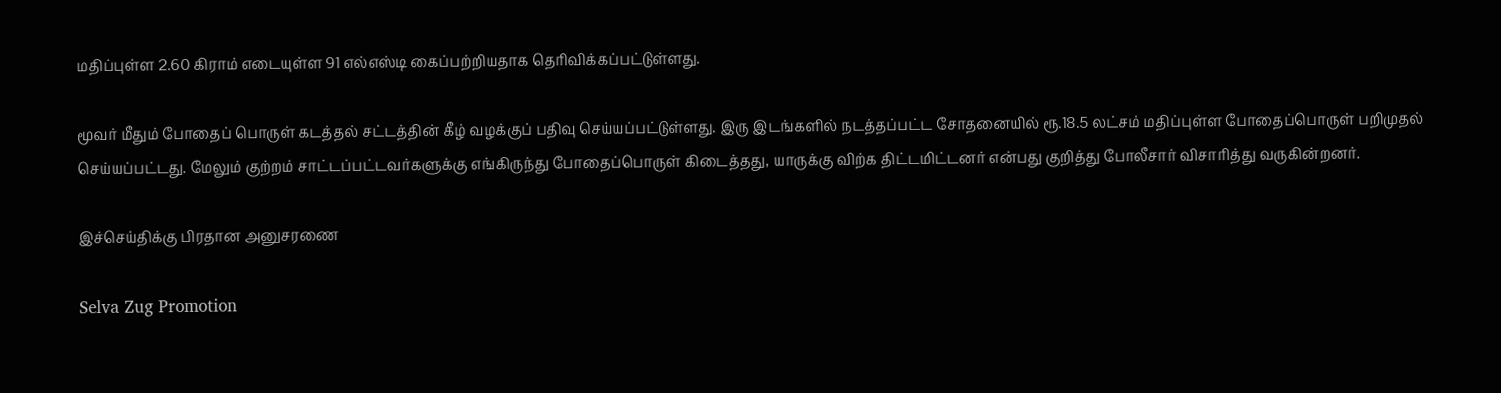மதிப்புள்ள 2.60 கிராம் எடையுள்ள 91 எல்எஸ்டி கைப்பற்றியதாக தெரிவிக்கப்பட்டுள்ளது.

மூவர் மீதும் போதைப் பொருள் கடத்தல் சட்டத்தின் கீழ் வழக்குப் பதிவு செய்யப்பட்டுள்ளது. இரு இடங்களில் நடத்தப்பட்ட சோதனையில் ரூ.18.5 லட்சம் மதிப்புள்ள போதைப்பொருள் பறிமுதல் செய்யப்பட்டது. மேலும் குற்றம் சாட்டப்பட்டவர்களுக்கு எங்கிருந்து போதைப்பொருள் கிடைத்தது, யாருக்கு விற்க திட்டமிட்டனர் என்பது குறித்து போலீசார் விசாரித்து வருகின்றனர்.

இச்செய்திக்கு பிரதான அனுசரணை

Selva Zug Promotion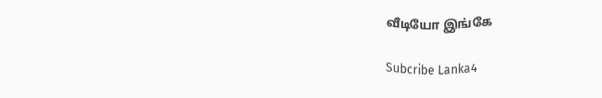வீடியோ இங்கே

Subcribe Lanka4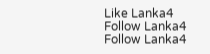Like Lanka4
Follow Lanka4
Follow Lanka4